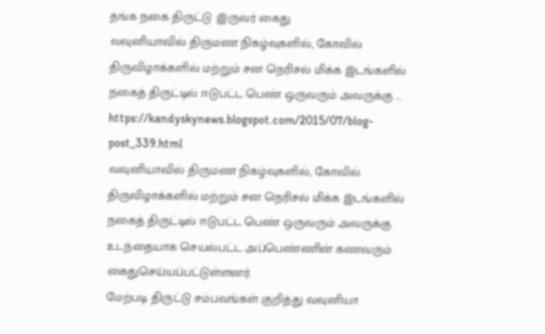தங்க நகை திருட்டு :இருவர் கைது
வவுனியாவில் திருமண நிகழ்வுகளில், கோவில் திருவிழாக்களில் மற்றும் சன நெரிசல் மிக்க இடங்களில் நகைத் திருட்டில் ஈடுபட்ட பெண் ஒருவரும் அவருக்கு ...
https://kandyskynews.blogspot.com/2015/07/blog-post_339.html
வவுனியாவில் திருமண நிகழ்வுகளில், கோவில் திருவிழாக்களில் மற்றும் சன நெரிசல் மிக்க இடங்களில் நகைத் திருட்டில் ஈடுபட்ட பெண் ஒருவரும் அவருக்கு உடந்தையாக செயல்பட்ட அப்பெண்ணின் கணவரும் கைதுசெய்யப்பட்டுள்ளனர்.
மேற்படி திருட்டு சம்பவங்கள் குறித்து வவுனியா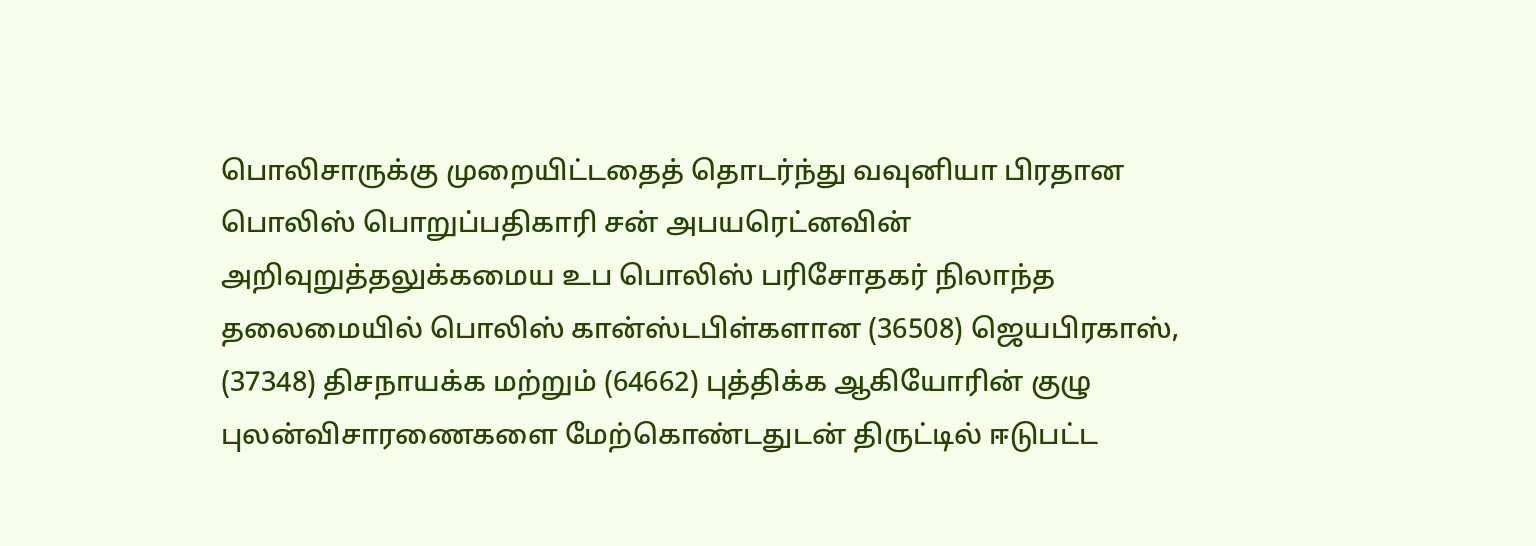பொலிசாருக்கு முறையிட்டதைத் தொடர்ந்து வவுனியா பிரதான பொலிஸ் பொறுப்பதிகாரி சன் அபயரெட்னவின் அறிவுறுத்தலுக்கமைய உப பொலிஸ் பரிசோதகர் நிலாந்த தலைமையில் பொலிஸ் கான்ஸ்டபிள்களான (36508) ஜெயபிரகாஸ், (37348) திசநாயக்க மற்றும் (64662) புத்திக்க ஆகியோரின் குழு புலன்விசாரணைகளை மேற்கொண்டதுடன் திருட்டில் ஈடுபட்ட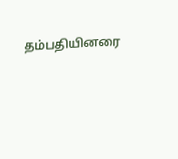தம்பதியினரை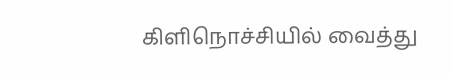கிளிநொச்சியில் வைத்து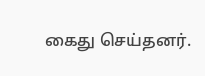கைது செய்தனர்.